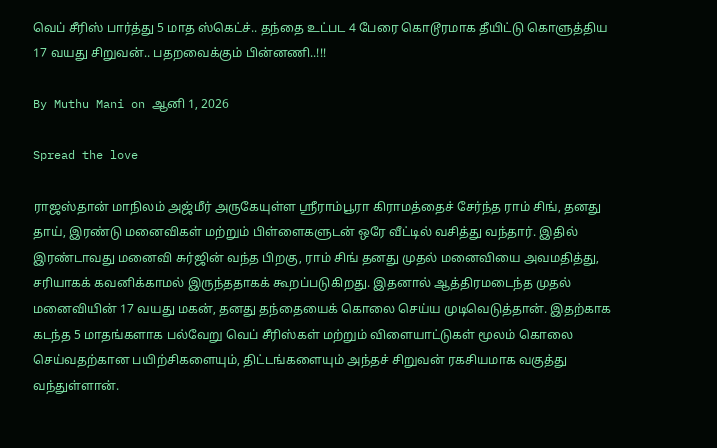வெப் சீரிஸ் பார்த்து 5 மாத ஸ்கெட்ச்.. தந்தை உட்பட 4 பேரை கொடூரமாக தீயிட்டு கொளுத்திய 17 வயது சிறுவன்.. பதறவைக்கும் பின்னணி..!!!

By Muthu Mani on ஆனி 1, 2026

Spread the love

ராஜஸ்தான் மாநிலம் அஜ்மீர் அருகேயுள்ள ஸ்ரீராம்பூரா கிராமத்தைச் சேர்ந்த ராம் சிங், தனது தாய், இரண்டு மனைவிகள் மற்றும் பிள்ளைகளுடன் ஒரே வீட்டில் வசித்து வந்தார். இதில் இரண்டாவது மனைவி சுர்ஜின் வந்த பிறகு, ராம் சிங் தனது முதல் மனைவியை அவமதித்து, சரியாகக் கவனிக்காமல் இருந்ததாகக் கூறப்படுகிறது. இதனால் ஆத்திரமடைந்த முதல் மனைவியின் 17 வயது மகன், தனது தந்தையைக் கொலை செய்ய முடிவெடுத்தான். இதற்காக கடந்த 5 மாதங்களாக பல்வேறு வெப் சீரிஸ்கள் மற்றும் விளையாட்டுகள் மூலம் கொலை செய்வதற்கான பயிற்சிகளையும், திட்டங்களையும் அந்தச் சிறுவன் ரகசியமாக வகுத்து வந்துள்ளான்.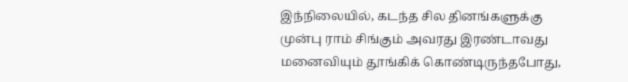இந்நிலையில், கடந்த சில தினங்களுக்கு முன்பு ராம் சிங்கும் அவரது இரண்டாவது மனைவியும் தூங்கிக் கொண்டிருந்தபோது,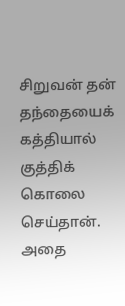சிறுவன் தன் தந்தையைக் கத்தியால் குத்திக் கொலை செய்தான். அதை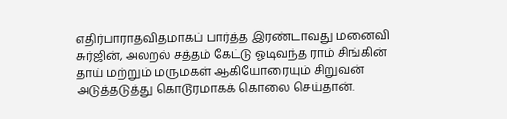எதிர்பாராதவிதமாகப் பார்த்த இரண்டாவது மனைவி சுர்ஜின், அலறல் சத்தம் கேட்டு ஓடிவந்த ராம் சிங்கின் தாய் மற்றும் மருமகள் ஆகியோரையும் சிறுவன் அடுத்தடுத்து கொடூரமாகக் கொலை செய்தான்.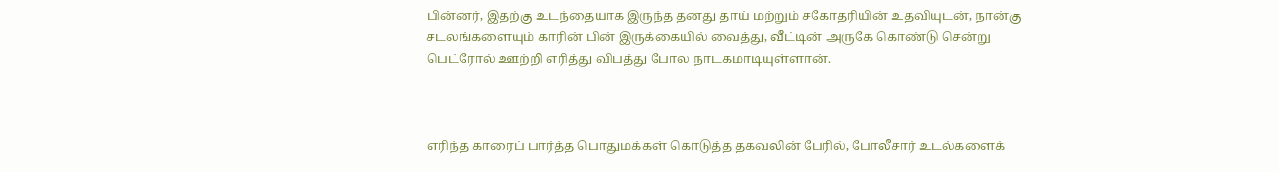பின்னர், இதற்கு உடந்தையாக இருந்த தனது தாய் மற்றும் சகோதரியின் உதவியுடன், நான்கு சடலங்களையும் காரின் பின் இருக்கையில் வைத்து, வீட்டின் அருகே கொண்டு சென்று பெட்ரோல் ஊற்றி எரித்து விபத்து போல நாடகமாடியுள்ளான்.



எரிந்த காரைப் பார்த்த பொதுமக்கள் கொடுத்த தகவலின் பேரில், போலீசார் உடல்களைக்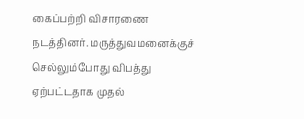கைப்பற்றி விசாரணை நடத்தினர். மருத்துவமனைக்குச் செல்லும்போது விபத்து ஏற்பட்டதாக முதல்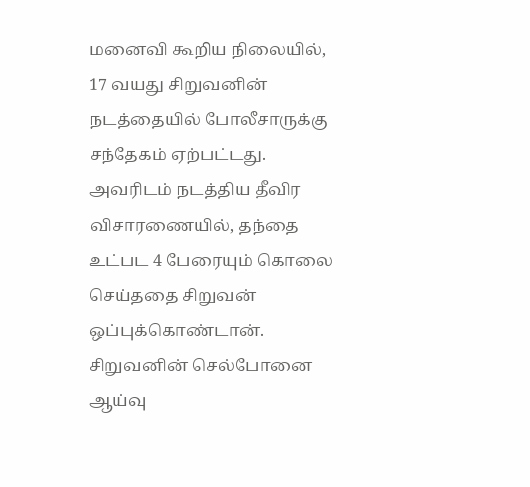மனைவி கூறிய நிலையில், 17 வயது சிறுவனின் நடத்தையில் போலீசாருக்கு சந்தேகம் ஏற்பட்டது. அவரிடம் நடத்திய தீவிர விசாரணையில், தந்தை உட்பட 4 பேரையும் கொலை செய்ததை சிறுவன் ஒப்புக்கொண்டான். சிறுவனின் செல்போனை ஆய்வு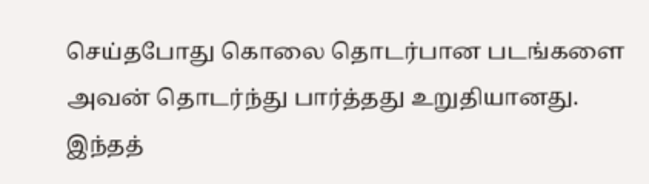செய்தபோது கொலை தொடர்பான படங்களை அவன் தொடர்ந்து பார்த்தது உறுதியானது. இந்தத்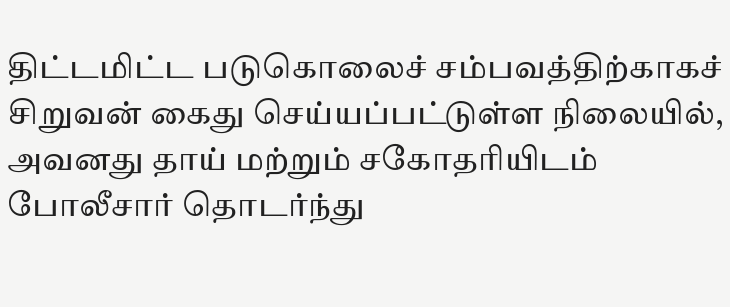திட்டமிட்ட படுகொலைச் சம்பவத்திற்காகச் சிறுவன் கைது செய்யப்பட்டுள்ள நிலையில், அவனது தாய் மற்றும் சகோதரியிடம் போலீசார் தொடர்ந்து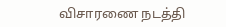விசாரணை நடத்தி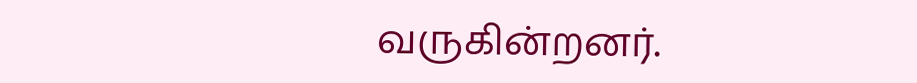வருகின்றனர்.